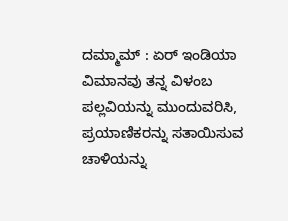ದಮ್ಮಾಮ್ : ಏರ್ ಇಂಡಿಯಾ ವಿಮಾನವು ತನ್ನ ವಿಳಂಬ ಪಲ್ಲವಿಯನ್ನು ಮುಂದುವರಿಸಿ, ಪ್ರಯಾಣಿಕರನ್ನು ಸತಾಯಿಸುವ ಚಾಳಿಯನ್ನು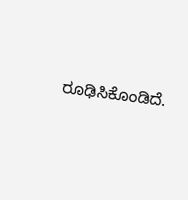ರೂಢಿಸಿಕೊಂಡಿದೆ.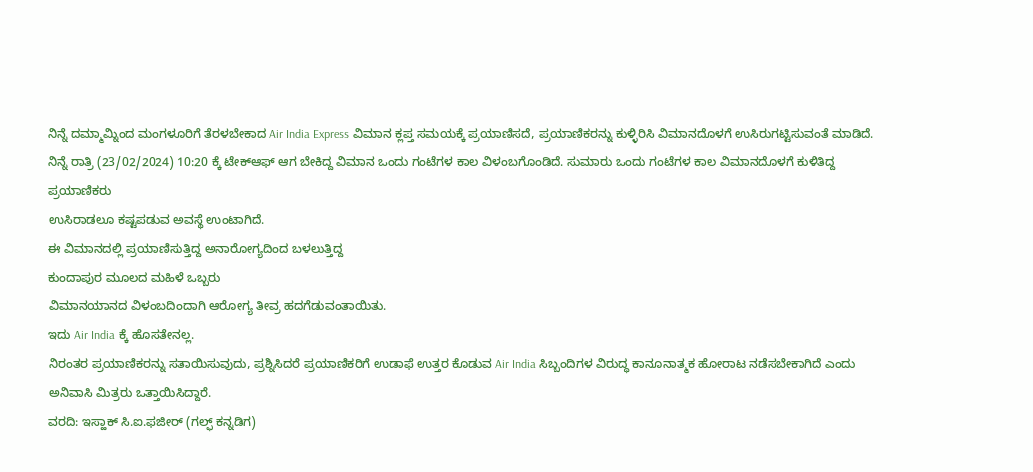ನಿನ್ನೆ ದಮ್ಮಾಮ್ನಿಂದ ಮಂಗಳೂರಿಗೆ ತೆರಳಬೇಕಾದ Air India Express ವಿಮಾನ ಕ್ಲಪ್ತ ಸಮಯಕ್ಕೆ ಪ್ರಯಾಣಿಸದೆ, ಪ್ರಯಾಣಿಕರನ್ನು ಕುಳ್ಳಿರಿಸಿ ವಿಮಾನದೊಳಗೆ ಉಸಿರುಗಟ್ಟಿಸುವಂತೆ ಮಾಡಿದೆ.
ನಿನ್ನೆ ರಾತ್ರಿ (23/02/2024) 10:20 ಕ್ಕೆ ಟೇಕ್ಆಫ್ ಆಗ ಬೇಕಿದ್ದ ವಿಮಾನ ಒಂದು ಗಂಟೆಗಳ ಕಾಲ ವಿಳಂಬಗೊಂಡಿದೆ. ಸುಮಾರು ಒಂದು ಗಂಟೆಗಳ ಕಾಲ ವಿಮಾನದೊಳಗೆ ಕುಳಿತಿದ್ದ ಪ್ರಯಾಣಿಕರು
ಉಸಿರಾಡಲೂ ಕಷ್ಟಪಡುವ ಅವಸ್ಥೆ ಉಂಟಾಗಿದೆ.
ಈ ವಿಮಾನದಲ್ಲಿ ಪ್ರಯಾಣಿಸುತ್ತಿದ್ದ ಅನಾರೋಗ್ಯದಿಂದ ಬಳಲುತ್ತಿದ್ದ
ಕುಂದಾಪುರ ಮೂಲದ ಮಹಿಳೆ ಒಬ್ಬರು
ವಿಮಾನಯಾನದ ವಿಳಂಬದಿಂದಾಗಿ ಆರೋಗ್ಯ ತೀವ್ರ ಹದಗೆಡುವಂತಾಯಿತು.
ಇದು Air India ಕ್ಕೆ ಹೊಸತೇನಲ್ಲ.
ನಿರಂತರ ಪ್ರಯಾಣಿಕರನ್ನು ಸತಾಯಿಸುವುದು, ಪ್ರಶ್ನಿಸಿದರೆ ಪ್ರಯಾಣಿಕರಿಗೆ ಉಡಾಫೆ ಉತ್ತರ ಕೊಡುವ Air India ಸಿಬ್ಬಂದಿಗಳ ವಿರುದ್ಧ ಕಾನೂನಾತ್ಮಕ ಹೋರಾಟ ನಡೆಸಬೇಕಾಗಿದೆ ಎಂದು ಅನಿವಾಸಿ ಮಿತ್ರರು ಒತ್ತಾಯಿಸಿದ್ದಾರೆ.
ವರದಿ: ಇಸ್ಹಾಕ್ ಸಿ.ಐ.ಫಜೀರ್ (ಗಲ್ಫ್ ಕನ್ನಡಿಗ)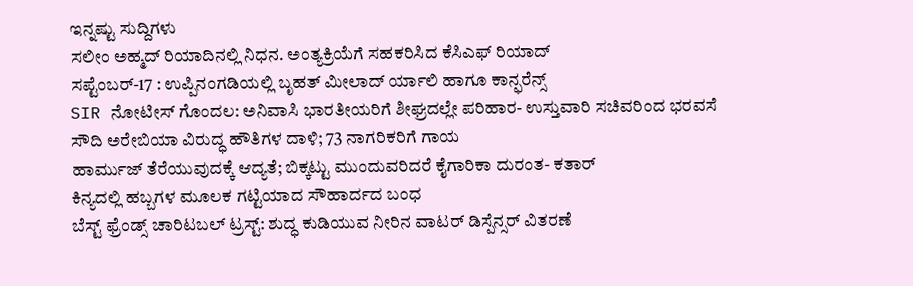ಇನ್ನಷ್ಟು ಸುದ್ದಿಗಳು
ಸಲೀಂ ಅಹ್ಮದ್ ರಿಯಾದಿನಲ್ಲಿ ನಿಧನ. ಅಂತ್ಯಕ್ರಿಯೆಗೆ ಸಹಕರಿಸಿದ ಕೆಸಿಎಫ್ ರಿಯಾದ್
ಸಪ್ಟೆಂಬರ್-17 : ಉಪ್ಪಿನಂಗಡಿಯಲ್ಲಿ ಬೃಹತ್ ಮೀಲಾದ್ ರ್ಯಾಲಿ ಹಾಗೂ ಕಾನ್ಫರೆನ್ಸ್
SIR ನೋಟೀಸ್ ಗೊಂದಲ: ಅನಿವಾಸಿ ಭಾರತೀಯರಿಗೆ ಶೀಘ್ರದಲ್ಲೇ ಪರಿಹಾರ- ಉಸ್ತುವಾರಿ ಸಚಿವರಿಂದ ಭರವಸೆ
ಸೌದಿ ಅರೇಬಿಯಾ ವಿರುದ್ಧ ಹೌತಿಗಳ ದಾಳಿ; 73 ನಾಗರಿಕರಿಗೆ ಗಾಯ
ಹಾರ್ಮುಜ್ ತೆರೆಯುವುದಕ್ಕೆ ಆದ್ಯತೆ; ಬಿಕ್ಕಟ್ಟು ಮುಂದುವರಿದರೆ ಕೈಗಾರಿಕಾ ದುರಂತ- ಕತಾರ್
ಕಿನ್ಯದಲ್ಲಿ ಹಬ್ಬಗಳ ಮೂಲಕ ಗಟ್ಟಿಯಾದ ಸೌಹಾರ್ದದ ಬಂಧ
ಬೆಸ್ಟ್ ಫ್ರೆಂಡ್ಸ್ ಚಾರಿಟಬಲ್ ಟ್ರಸ್ಟ್: ಶುದ್ಧ ಕುಡಿಯುವ ನೀರಿನ ವಾಟರ್ ಡಿಸ್ಪೆನ್ಸರ್ ವಿತರಣೆ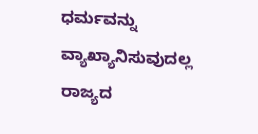ಧರ್ಮವನ್ನು ವ್ಯಾಖ್ಯಾನಿಸುವುದಲ್ಲ ರಾಜ್ಯದ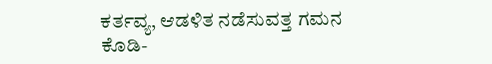ಕರ್ತವ್ಯ, ಆಡಳಿತ ನಡೆಸುವತ್ತ ಗಮನ ಕೊಡಿ-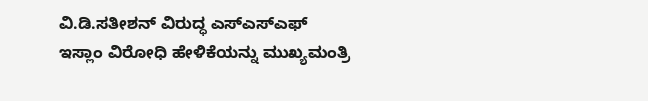ವಿ.ಡಿ.ಸತೀಶನ್ ವಿರುದ್ಧ ಎಸ್ಎಸ್ಎಫ್
ಇಸ್ಲಾಂ ವಿರೋಧಿ ಹೇಳಿಕೆಯನ್ನು ಮುಖ್ಯಮಂತ್ರಿ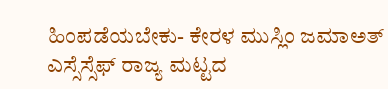ಹಿಂಪಡೆಯಬೇಕು- ಕೇರಳ ಮುಸ್ಲಿಂ ಜಮಾಅತ್
ಎಸ್ಸೆಸ್ಸೆಫ್ ರಾಜ್ಯ ಮಟ್ಟದ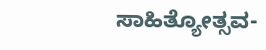ಸಾಹಿತ್ಯೋತ್ಸವ-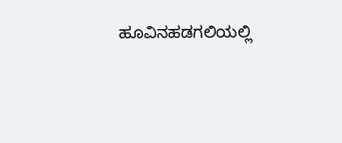ಹೂವಿನಹಡಗಲಿಯಲ್ಲಿ